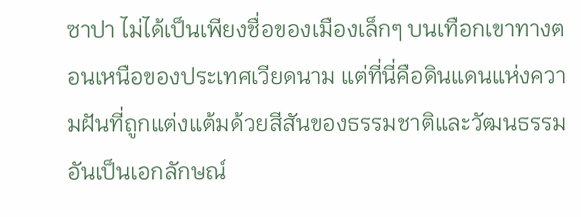ซาปา ไม่ได้เป็นเพียงชื่อของเมืองเล็กๆ บนเทือกเขาทางตอนเหนือของประเทศเวียดนาม แต่ที่นี่คือดินแดนแห่งความฝันที่ถูกแต่งแต้มด้วยสีสันของธรรมชาติและวัฒนธรรมอันเป็นเอกลักษณ์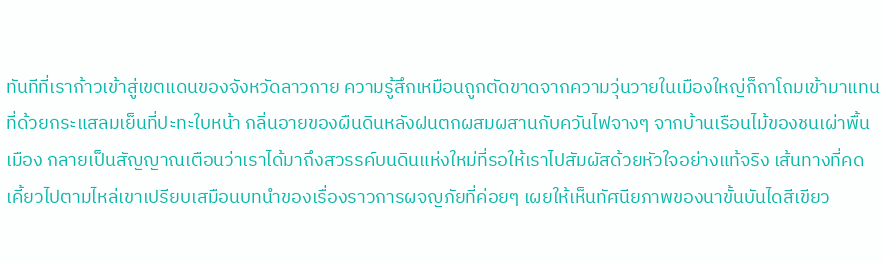ทันทีที่เราก้าวเข้าสู่เขตแดนของจังหวัดลาวกาย ความรู้สึกเหมือนถูกตัดขาดจากความวุ่นวายในเมืองใหญ่ก็ถาโถมเข้ามาแทนที่ด้วยกระแสลมเย็นที่ปะทะใบหน้า กลิ่นอายของผืนดินหลังฝนตกผสมผสานกับควันไฟจางๆ จากบ้านเรือนไม้ของชนเผ่าพื้นเมือง กลายเป็นสัญญาณเตือนว่าเราได้มาถึงสวรรค์บนดินแห่งใหม่ที่รอให้เราไปสัมผัสด้วยหัวใจอย่างแท้จริง เส้นทางที่คดเคี้ยวไปตามไหล่เขาเปรียบเสมือนบทนำของเรื่องราวการผจญภัยที่ค่อยๆ เผยให้เห็นทัศนียภาพของนาขั้นบันไดสีเขียว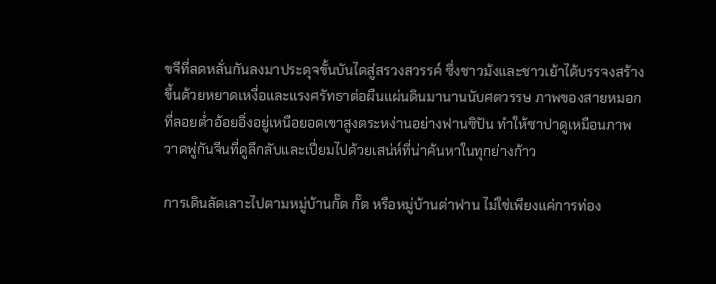ขจีที่ลดหลั่นกันลงมาประดุจขั้นบันไดสู่สรวงสวรรค์ ซึ่งชาวม้งและชาวเย้าได้บรรจงสร้างขึ้นด้วยหยาดเหงื่อและแรงศรัทธาต่อผืนแผ่นดินมานานนับศตวรรษ ภาพของสายหมอกที่ลอยต่ำอ้อยอิ่งอยู่เหนือยอดเขาสูงตระหง่านอย่างฟานซิปัน ทำให้ซาปาดูเหมือนภาพวาดพู่กันจีนที่ดูลึกลับและเปี่ยมไปด้วยเสน่ห์ที่น่าค้นหาในทุกย่างก้าว

การเดินลัดเลาะไปตามหมู่บ้านกั๊ต กั๊ต หรือหมู่บ้านต่าฟาน ไม่ใช่เพียงแค่การท่อง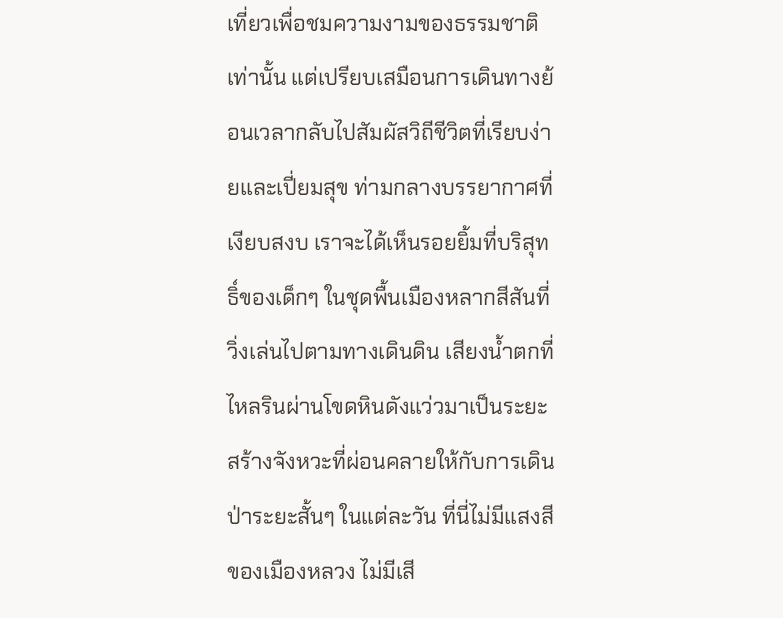เที่ยวเพื่อชมความงามของธรรมชาติเท่านั้น แต่เปรียบเสมือนการเดินทางย้อนเวลากลับไปสัมผัสวิถีชีวิตที่เรียบง่ายและเปี่ยมสุข ท่ามกลางบรรยากาศที่เงียบสงบ เราจะได้เห็นรอยยิ้มที่บริสุทธิ์ของเด็กๆ ในชุดพื้นเมืองหลากสีสันที่วิ่งเล่นไปตามทางเดินดิน เสียงน้ำตกที่ไหลรินผ่านโขดหินดังแว่วมาเป็นระยะสร้างจังหวะที่ผ่อนคลายให้กับการเดินป่าระยะสั้นๆ ในแต่ละวัน ที่นี่ไม่มีแสงสีของเมืองหลวง ไม่มีเสี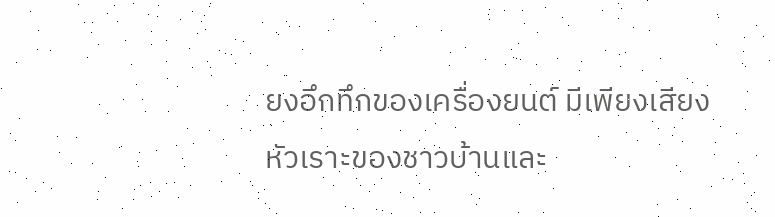ยงอึกทึกของเครื่องยนต์ มีเพียงเสียงหัวเราะของชาวบ้านและ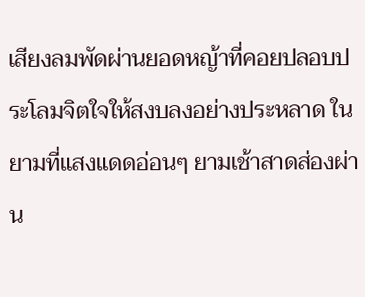เสียงลมพัดผ่านยอดหญ้าที่คอยปลอบประโลมจิตใจให้สงบลงอย่างประหลาด ในยามที่แสงแดดอ่อนๆ ยามเช้าสาดส่องผ่าน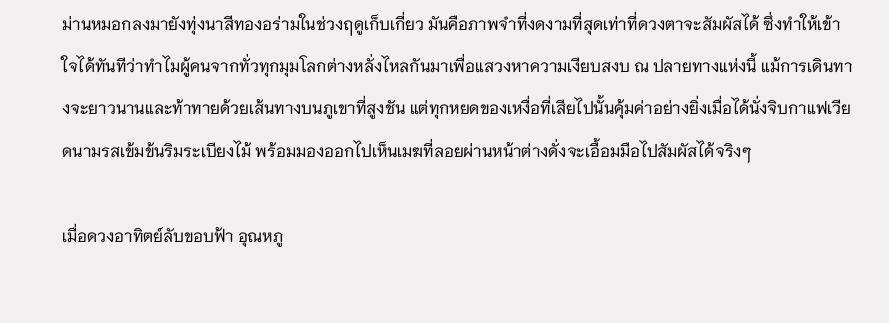ม่านหมอกลงมายังทุ่งนาสีทองอร่ามในช่วงฤดูเก็บเกี่ยว มันคือภาพจำที่งดงามที่สุดเท่าที่ดวงตาจะสัมผัสได้ ซึ่งทำให้เข้าใจได้ทันทีว่าทำไมผู้คนจากทั่วทุกมุมโลกต่างหลั่งไหลกันมาเพื่อแสวงหาความเงียบสงบ ณ ปลายทางแห่งนี้ แม้การเดินทางจะยาวนานและท้าทายด้วยเส้นทางบนภูเขาที่สูงชัน แต่ทุกหยดของเหงื่อที่เสียไปนั้นคุ้มค่าอย่างยิ่งเมื่อได้นั่งจิบกาแฟเวียดนามรสเข้มข้นริมระเบียงไม้ พร้อมมองออกไปเห็นเมฆที่ลอยผ่านหน้าต่างดั่งจะเอื้อมมือไปสัมผัสได้จริงๆ

เมื่อดวงอาทิตย์ลับขอบฟ้า อุณหภู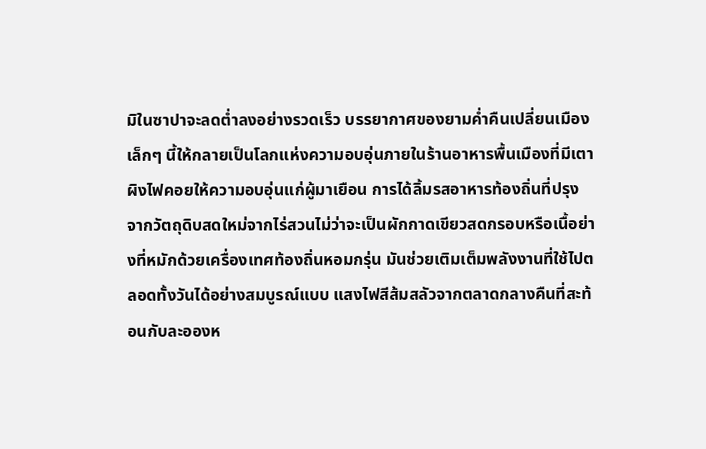มิในซาปาจะลดต่ำลงอย่างรวดเร็ว บรรยากาศของยามค่ำคืนเปลี่ยนเมืองเล็กๆ นี้ให้กลายเป็นโลกแห่งความอบอุ่นภายในร้านอาหารพื้นเมืองที่มีเตาผิงไฟคอยให้ความอบอุ่นแก่ผู้มาเยือน การได้ลิ้มรสอาหารท้องถิ่นที่ปรุงจากวัตถุดิบสดใหม่จากไร่สวนไม่ว่าจะเป็นผักกาดเขียวสดกรอบหรือเนื้อย่างที่หมักด้วยเครื่องเทศท้องถิ่นหอมกรุ่น มันช่วยเติมเต็มพลังงานที่ใช้ไปตลอดทั้งวันได้อย่างสมบูรณ์แบบ แสงไฟสีส้มสลัวจากตลาดกลางคืนที่สะท้อนกับละอองห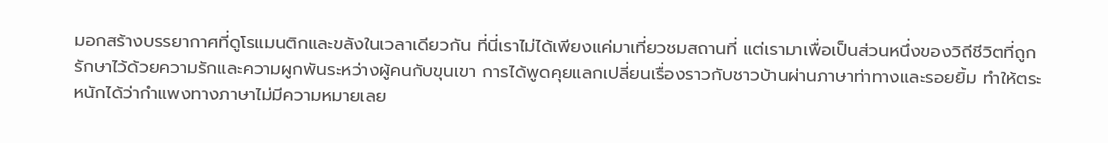มอกสร้างบรรยากาศที่ดูโรแมนติกและขลังในเวลาเดียวกัน ที่นี่เราไม่ได้เพียงแค่มาเที่ยวชมสถานที่ แต่เรามาเพื่อเป็นส่วนหนึ่งของวิถีชีวิตที่ถูกรักษาไว้ด้วยความรักและความผูกพันระหว่างผู้คนกับขุนเขา การได้พูดคุยแลกเปลี่ยนเรื่องราวกับชาวบ้านผ่านภาษาท่าทางและรอยยิ้ม ทำให้ตระหนักได้ว่ากำแพงทางภาษาไม่มีความหมายเลย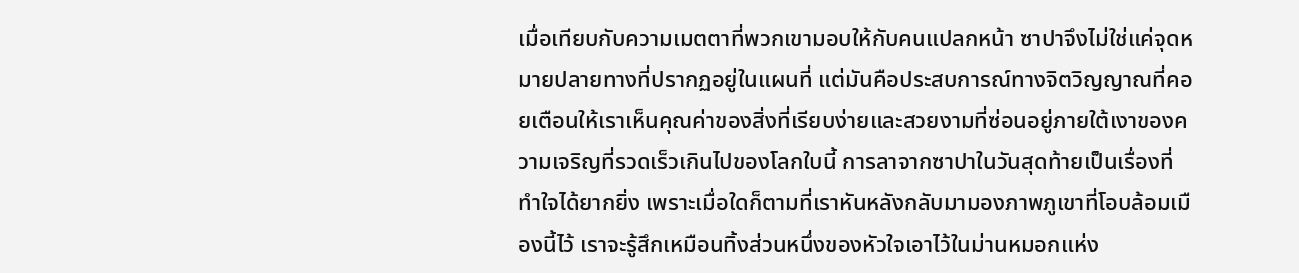เมื่อเทียบกับความเมตตาที่พวกเขามอบให้กับคนแปลกหน้า ซาปาจึงไม่ใช่แค่จุดหมายปลายทางที่ปรากฏอยู่ในแผนที่ แต่มันคือประสบการณ์ทางจิตวิญญาณที่คอยเตือนให้เราเห็นคุณค่าของสิ่งที่เรียบง่ายและสวยงามที่ซ่อนอยู่ภายใต้เงาของความเจริญที่รวดเร็วเกินไปของโลกใบนี้ การลาจากซาปาในวันสุดท้ายเป็นเรื่องที่ทำใจได้ยากยิ่ง เพราะเมื่อใดก็ตามที่เราหันหลังกลับมามองภาพภูเขาที่โอบล้อมเมืองนี้ไว้ เราจะรู้สึกเหมือนทิ้งส่วนหนึ่งของหัวใจเอาไว้ในม่านหมอกแห่ง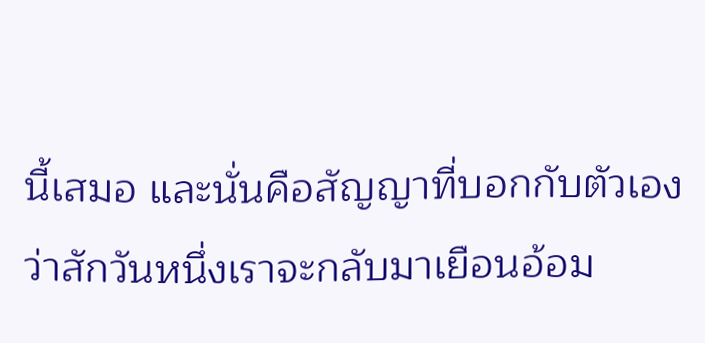นี้เสมอ และนั่นคือสัญญาที่บอกกับตัวเองว่าสักวันหนึ่งเราจะกลับมาเยือนอ้อม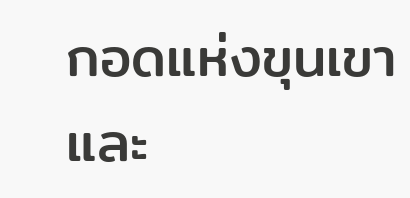กอดแห่งขุนเขาและ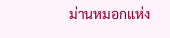ม่านหมอกแห่ง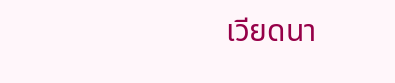เวียดนา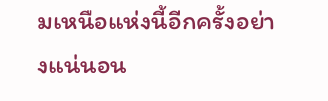มเหนือแห่งนี้อีกครั้งอย่างแน่นอน